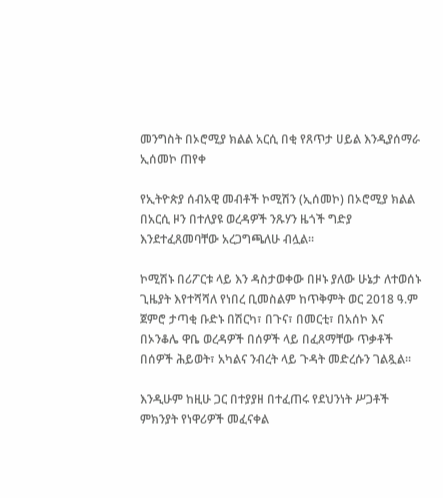መንግስት በኦሮሚያ ክልል አርሲ በቂ የጸጥታ ሀይል እንዲያሰማራ ኢሰመኮ ጠየቀ

የኢትዮጵያ ሰብአዊ መብቶች ኮሚሽን (ኢሰመኮ) በኦሮሚያ ክልል በአርሲ ዞን በተለያዩ ወረዳዎች ንጹሃን ዜጎች ግድያ እንደተፈጸመባቸው አረጋግጫለሁ ብሏል፡፡

ኮሚሽኑ በሪፖርቱ ላይ እን ዳስታወቀው በዞኑ ያለው ሁኔታ ለተወሰኑ ጊዜያት እየተሻሻለ የነበረ ቢመስልም ከጥቅምት ወር 2018 ዓ.ም ጀምሮ ታጣቂ ቡድኑ በሽርካ፣ በጉና፣ በመርቲ፣ በአሰኮ እና በኦንቆሌ ዋቤ ወረዳዎች በሰዎች ላይ በፈጸማቸው ጥቃቶች በሰዎች ሕይወት፣ አካልና ንብረት ላይ ጉዳት መድረሱን ገልጿል፡፡

እንዲሁም ከዚሁ ጋር በተያያዘ በተፈጠሩ የደህንነት ሥጋቶች ምክንያት የነዋሪዎች መፈናቀል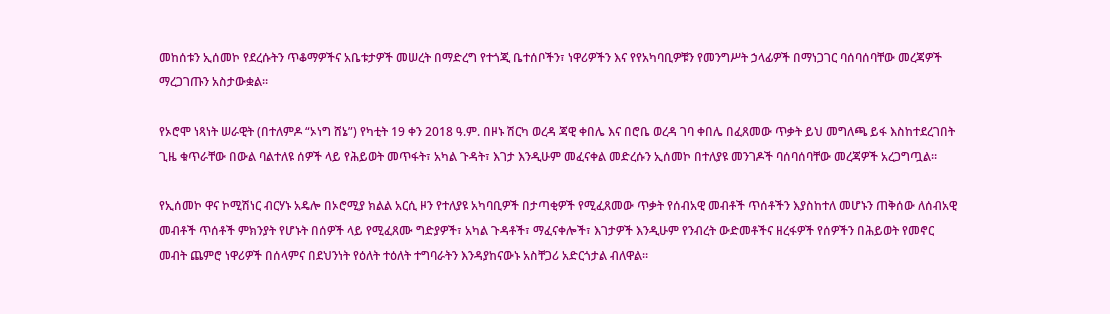መከሰቱን ኢሰመኮ የደረሱትን ጥቆማዎችና አቤቱታዎች መሠረት በማድረግ የተጎጂ ቤተሰቦችን፣ ነዋሪዎችን እና የየአካባቢዎቹን የመንግሥት ኃላፊዎች በማነጋገር ባሰባሰባቸው መረጃዎች ማረጋገጡን አስታውቋል።

የኦሮሞ ነጻነት ሠራዊት (በተለምዶ “ኦነግ ሸኔ”) የካቲት 19 ቀን 2018 ዓ.ም. በዞኑ ሽርካ ወረዳ ጃዊ ቀበሌ እና በሮቤ ወረዳ ገባ ቀበሌ በፈጸመው ጥቃት ይህ መግለጫ ይፋ እስከተደረገበት ጊዜ ቁጥራቸው በውል ባልተለዩ ሰዎች ላይ የሕይወት መጥፋት፣ አካል ጉዳት፣ እገታ እንዲሁም መፈናቀል መድረሱን ኢሰመኮ በተለያዩ መንገዶች ባሰባሰባቸው መረጃዎች አረጋግጧል።

የኢሰመኮ ዋና ኮሚሽነር ብርሃኑ አዴሎ በኦሮሚያ ክልል አርሲ ዞን የተለያዩ አካባቢዎች በታጣቂዎች የሚፈጸመው ጥቃት የሰብአዊ መብቶች ጥሰቶችን እያስከተለ መሆኑን ጠቅሰው ለሰብአዊ መብቶች ጥሰቶች ምክንያት የሆኑት በሰዎች ላይ የሚፈጸሙ ግድያዎች፣ አካል ጉዳቶች፣ ማፈናቀሎች፣ እገታዎች እንዲሁም የንብረት ውድመቶችና ዘረፋዎች የሰዎችን በሕይወት የመኖር መብት ጨምሮ ነዋሪዎች በሰላምና በደህንነት የዕለት ተዕለት ተግባራትን እንዳያከናውኑ አስቸጋሪ አድርጎታል ብለዋል።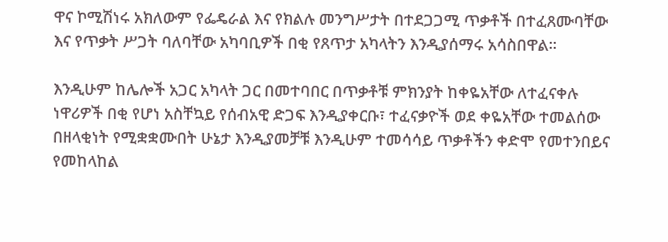ዋና ኮሚሽነሩ አክለውም የፌዴራል እና የክልሉ መንግሥታት በተደጋጋሚ ጥቃቶች በተፈጸሙባቸው እና የጥቃት ሥጋት ባለባቸው አካባቢዎች በቂ የጸጥታ አካላትን እንዲያሰማሩ አሳስበዋል፡፡

እንዲሁም ከሌሎች አጋር አካላት ጋር በመተባበር በጥቃቶቹ ምክንያት ከቀዬአቸው ለተፈናቀሉ ነዋሪዎች በቂ የሆነ አስቸኳይ የሰብአዊ ድጋፍ እንዲያቀርቡ፣ ተፈናቃዮች ወደ ቀዬአቸው ተመልሰው በዘላቂነት የሚቋቋሙበት ሁኔታ እንዲያመቻቹ እንዲሁም ተመሳሳይ ጥቃቶችን ቀድሞ የመተንበይና የመከላከል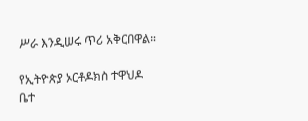ሥራ እንዲሠሩ ጥሪ አቅርበዋል።

የኢትዮጵያ ኦርቶዶክስ ተዋህዶ ቤተ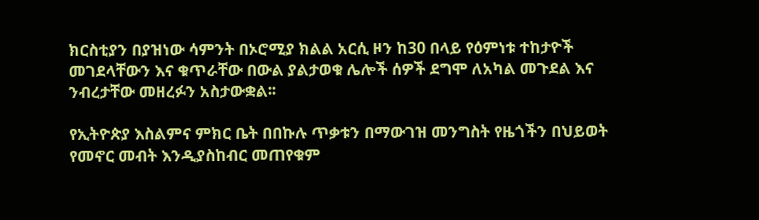ክርስቲያን በያዝነው ሳምንት በኦሮሚያ ክልል አርሲ ዞን ከ30 በላይ የዕምነቱ ተከታዮች መገደላቸውን እና ቁጥራቸው በውል ያልታወቁ ሌሎች ሰዎች ደግሞ ለአካል መጉደል እና ንብረታቸው መዘረፉን አስታውቋል፡፡

የኢትዮጵያ እስልምና ምክር ቤት በበኩሉ ጥቃቱን በማውገዝ መንግስት የዜጎችን በህይወት የመኖር መብት እንዲያስከብር መጠየቁም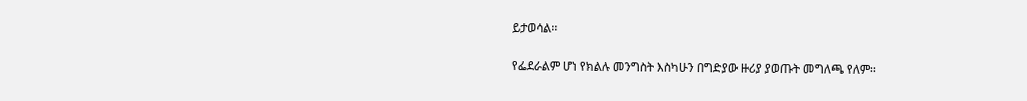ይታወሳል፡፡

የፌደራልም ሆነ የክልሉ መንግስት እስካሁን በግድያው ዙሪያ ያወጡት መግለጫ የለም፡፡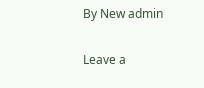By New admin

Leave a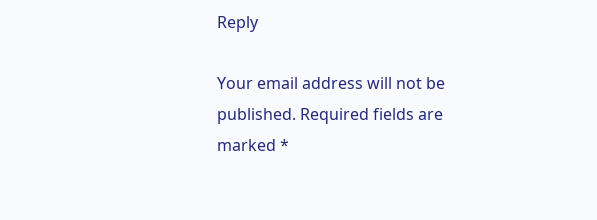Reply

Your email address will not be published. Required fields are marked *